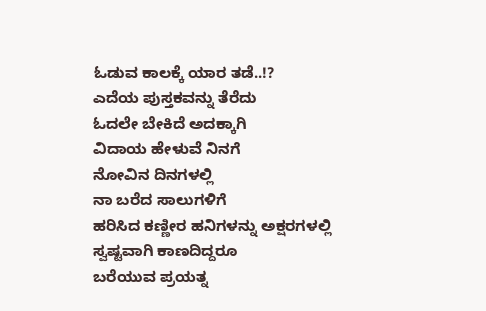ಓಡುವ ಕಾಲಕ್ಕೆ ಯಾರ ತಡೆ..!?
ಎದೆಯ ಪುಸ್ತಕವನ್ನು ತೆರೆದು
ಓದಲೇ ಬೇಕಿದೆ ಅದಕ್ಕಾಗಿ
ವಿದಾಯ ಹೇಳುವೆ ನಿನಗೆ
ನೋವಿನ ದಿನಗಳಲ್ಲಿ
ನಾ ಬರೆದ ಸಾಲುಗಳಿಗೆ
ಹರಿಸಿದ ಕಣ್ಣೀರ ಹನಿಗಳನ್ನು ಅಕ್ಷರಗಳಲ್ಲಿ
ಸ್ವಷ್ಟವಾಗಿ ಕಾಣದಿದ್ದರೂ
ಬರೆಯುವ ಪ್ರಯತ್ನ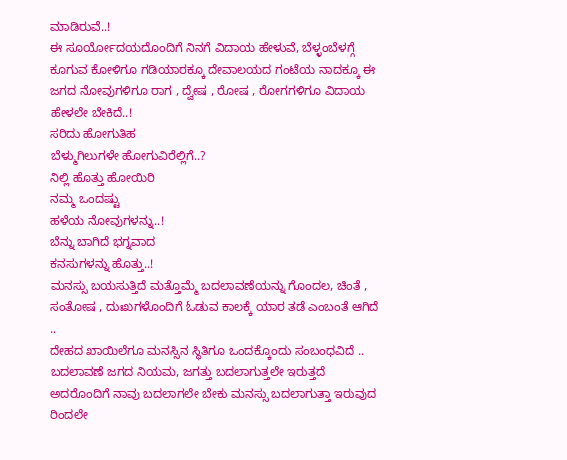ಮಾಡಿರುವೆ..!
ಈ ಸೂರ್ಯೋದಯದೊಂದಿಗೆ ನಿನಗೆ ವಿದಾಯ ಹೇಳುವೆ, ಬೆಳ್ಳಂಬೆಳಗ್ಗೆ ಕೂಗುವ ಕೋಳಿಗೂ ಗಡಿಯಾರಕ್ಕೂ ದೇವಾಲಯದ ಗಂಟೆಯ ನಾದಕ್ಕೂ ಈ ಜಗದ ನೋವುಗಳಿಗೂ ರಾಗ , ದ್ವೇಷ , ರೋಷ , ರೋಗಗಳಿಗೂ ವಿದಾಯ ಹೇಳಲೇ ಬೇಕಿದೆ..!
ಸರಿದು ಹೋಗುತಿಹ
ಬೆಳ್ಮುಗಿಲುಗಳೇ ಹೋಗುವಿರೆಲ್ಲಿಗೆ..?
ನಿಲ್ಲಿ ಹೊತ್ತು ಹೋಯಿರಿ
ನಮ್ಮ ಒಂದಷ್ಟು
ಹಳೆಯ ನೋವುಗಳನ್ನು..!
ಬೆನ್ನು ಬಾಗಿದೆ ಭಗ್ನವಾದ
ಕನಸುಗಳನ್ನು ಹೊತ್ತು..!
ಮನಸ್ಸು ಬಯಸುತ್ತಿದೆ ಮತ್ತೊಮ್ಮೆ ಬದಲಾವಣೆಯನ್ನು ಗೊಂದಲ, ಚಿಂತೆ , ಸಂತೋಷ , ದುಃಖಗಳೊಂದಿಗೆ ಓಡುವ ಕಾಲಕ್ಕೆ ಯಾರ ತಡೆ ಎಂಬಂತೆ ಆಗಿದೆ ..
ದೇಹದ ಖಾಯಿಲೆಗೂ ಮನಸ್ಸಿನ ಸ್ಥಿತಿಗೂ ಒಂದಕ್ಕೊಂದು ಸಂಬಂಧವಿದೆ ..
ಬದಲಾವಣೆ ಜಗದ ನಿಯಮ, ಜಗತ್ತು ಬದಲಾಗುತ್ತಲೇ ಇರುತ್ತದೆ ಅದರೊಂದಿಗೆ ನಾವು ಬದಲಾಗಲೇ ಬೇಕು ಮನಸ್ಸು ಬದಲಾಗುತ್ತಾ ಇರುವುದ ರಿಂದಲೇ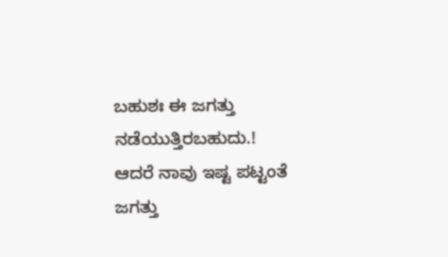ಬಹುಶಃ ಈ ಜಗತ್ತು ನಡೆಯುತ್ತಿರಬಹುದು.!
ಆದರೆ ನಾವು ಇಷ್ಟ ಪಟ್ಟಂತೆ ಜಗತ್ತು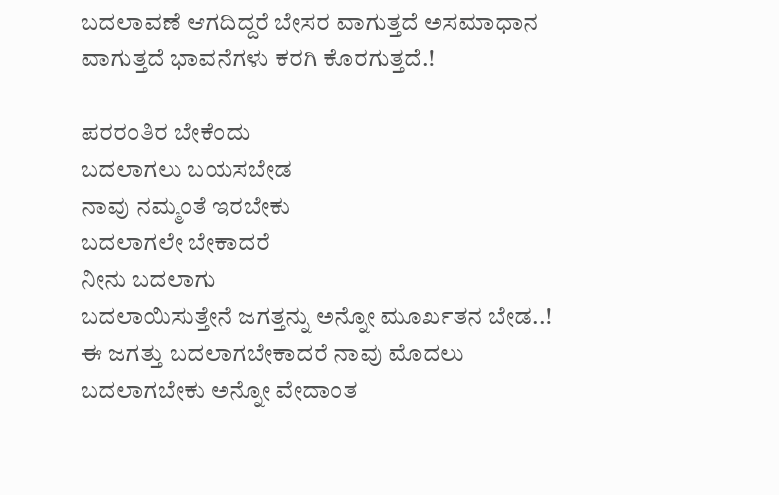ಬದಲಾವಣೆ ಆಗದಿದ್ದರೆ ಬೇಸರ ವಾಗುತ್ತದೆ ಅಸಮಾಧಾನ ವಾಗುತ್ತದೆ ಭಾವನೆಗಳು ಕರಗಿ ಕೊರಗುತ್ತದೆ.!

ಪರರಂತಿರ ಬೇಕೆಂದು
ಬದಲಾಗಲು ಬಯಸಬೇಡ
ನಾವು ನಮ್ಮಂತೆ ಇರಬೇಕು
ಬದಲಾಗಲೇ ಬೇಕಾದರೆ
ನೀನು ಬದಲಾಗು
ಬದಲಾಯಿಸುತ್ತೇನೆ ಜಗತ್ತನ್ನು ಅನ್ನೋ ಮೂರ್ಖತನ ಬೇಡ..!
ಈ ಜಗತ್ತು ಬದಲಾಗಬೇಕಾದರೆ ನಾವು ಮೊದಲು ಬದಲಾಗಬೇಕು ಅನ್ನೋ ವೇದಾಂತ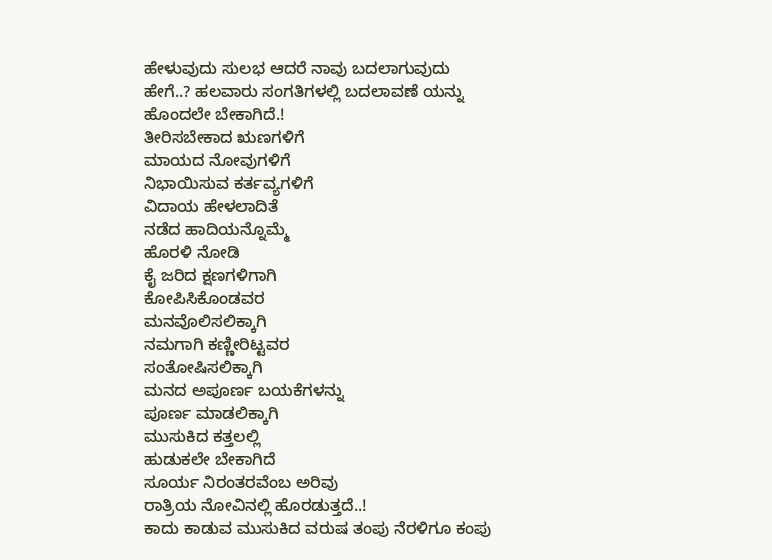ಹೇಳುವುದು ಸುಲಭ ಆದರೆ ನಾವು ಬದಲಾಗುವುದು ಹೇಗೆ..? ಹಲವಾರು ಸಂಗತಿಗಳಲ್ಲಿ ಬದಲಾವಣೆ ಯನ್ನು ಹೊಂದಲೇ ಬೇಕಾಗಿದೆ.!
ತೀರಿಸಬೇಕಾದ ಋಣಗಳಿಗೆ
ಮಾಯದ ನೋವುಗಳಿಗೆ
ನಿಭಾಯಿಸುವ ಕರ್ತವ್ಯಗಳಿಗೆ
ವಿದಾಯ ಹೇಳಲಾದಿತೆ
ನಡೆದ ಹಾದಿಯನ್ನೊಮ್ಮೆ
ಹೊರಳಿ ನೋಡಿ
ಕೈ ಜರಿದ ಕ್ಷಣಗಳಿಗಾಗಿ
ಕೋಪಿಸಿಕೊಂಡವರ
ಮನವೊಲಿಸಲಿಕ್ಕಾಗಿ
ನಮಗಾಗಿ ಕಣ್ಣೀರಿಟ್ಟವರ
ಸಂತೋಷಿಸಲಿಕ್ಕಾಗಿ
ಮನದ ಅಪೂರ್ಣ ಬಯಕೆಗಳನ್ನು
ಪೂರ್ಣ ಮಾಡಲಿಕ್ಕಾಗಿ
ಮುಸುಕಿದ ಕತ್ತಲಲ್ಲಿ
ಹುಡುಕಲೇ ಬೇಕಾಗಿದೆ
ಸೂರ್ಯ ನಿರಂತರವೆಂಬ ಅರಿವು
ರಾತ್ರಿಯ ನೋವಿನಲ್ಲಿ ಹೊರಡುತ್ತದೆ..!
ಕಾದು ಕಾಡುವ ಮುಸುಕಿದ ವರುಷ ತಂಪು ನೆರಳಿಗೂ ಕಂಪು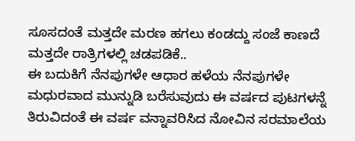ಸೂಸದಂತೆ ಮತ್ತದೇ ಮರಣ ಹಗಲು ಕಂಡದ್ದು ಸಂಜೆ ಕಾಣದೆ ಮತ್ತದೇ ರಾತ್ರಿಗಳಲ್ಲಿ ಚಡಪಡಿಕೆ..
ಈ ಬದುಕಿಗೆ ನೆನಪುಗಳೇ ಆಧಾರ ಹಳೆಯ ನೆನಪುಗಳೇ ಮಧುರವಾದ ಮುನ್ನುಡಿ ಬರೆಸುವುದು ಈ ವರ್ಷದ ಪುಟಗಳನ್ನೆ ತಿರುವಿದಂತೆ ಈ ವರ್ಷ ವನ್ನಾವರಿಸಿದ ನೋವಿನ ಸರಮಾಲೆಯ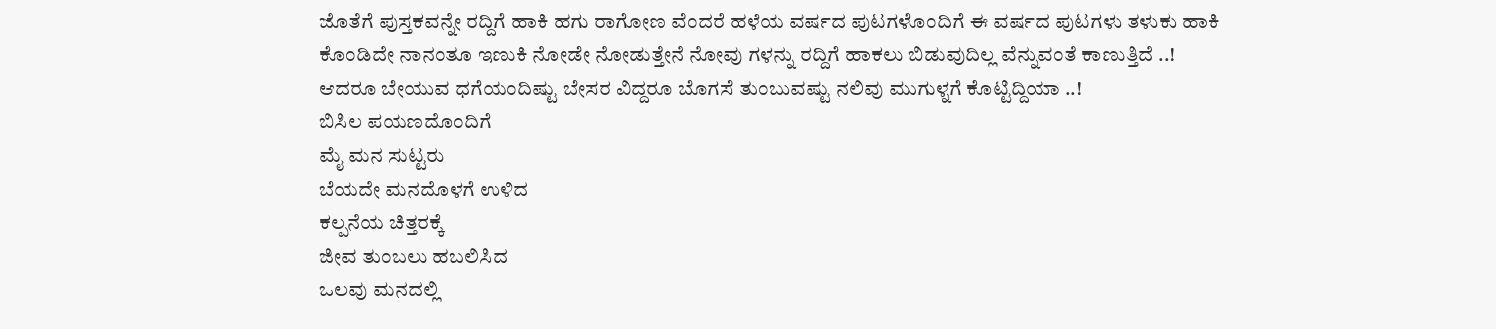ಜೊತೆಗೆ ಪುಸ್ತಕವನ್ನೇ ರದ್ದಿಗೆ ಹಾಕಿ ಹಗು ರಾಗೋಣ ವೆಂದರೆ ಹಳೆಯ ವರ್ಷದ ಪುಟಗಳೊಂದಿಗೆ ಈ ವರ್ಷದ ಪುಟಗಳು ತಳುಕು ಹಾಕಿ ಕೊಂಡಿದೇ ನಾನಂತೂ ಇಣುಕಿ ನೋಡೇ ನೋಡುತ್ತೇನೆ ನೋವು ಗಳನ್ನು ರದ್ದಿಗೆ ಹಾಕಲು ಬಿಡುವುದಿಲ್ಲ ವೆನ್ನುವಂತೆ ಕಾಣುತ್ತಿದೆ ..! ಆದರೂ ಬೇಯುವ ಧಗೆಯಂದಿಷ್ಟು ಬೇಸರ ವಿದ್ದರೂ ಬೊಗಸೆ ತುಂಬುವಷ್ಟು ನಲಿವು ಮುಗುಳ್ನಗೆ ಕೊಟ್ಟಿದ್ದಿಯಾ ..!
ಬಿಸಿಲ ಪಯಣದೊಂದಿಗೆ
ಮೈ ಮನ ಸುಟ್ಟರು
ಬೆಯದೇ ಮನದೊಳಗೆ ಉಳಿದ
ಕಲ್ಪನೆಯ ಚಿತ್ತರಕ್ಕೆ
ಜೀವ ತುಂಬಲು ಹಬಲಿಸಿದ
ಒಲವು ಮನದಲ್ಲಿ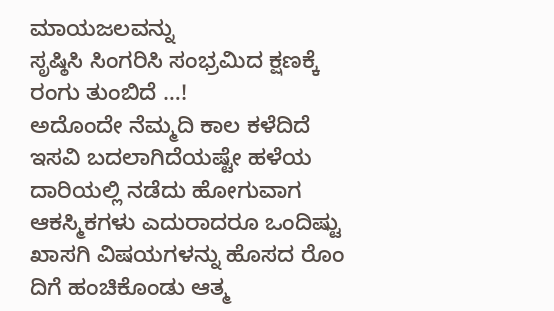ಮಾಯಜಲವನ್ನು
ಸೃಷ್ಠಿಸಿ ಸಿಂಗರಿಸಿ ಸಂಭ್ರಮಿದ ಕ್ಷಣಕ್ಕೆ
ರಂಗು ತುಂಬಿದೆ …!
ಅದೊಂದೇ ನೆಮ್ಮದಿ ಕಾಲ ಕಳೆದಿದೆ ಇಸವಿ ಬದಲಾಗಿದೆಯಷ್ಟೇ ಹಳೆಯ ದಾರಿಯಲ್ಲಿ ನಡೆದು ಹೋಗುವಾಗ ಆಕಸ್ಮಿಕಗಳು ಎದುರಾದರೂ ಒಂದಿಷ್ಟು ಖಾಸಗಿ ವಿಷಯಗಳನ್ನು ಹೊಸದ ರೊಂ ದಿಗೆ ಹಂಚಿಕೊಂಡು ಆತ್ಮ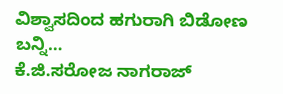ವಿಶ್ವಾಸದಿಂದ ಹಗುರಾಗಿ ಬಿಡೋಣ ಬನ್ನಿ…
ಕೆ.ಜಿ.ಸರೋಜ ನಾಗರಾಜ್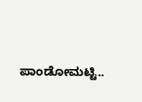ಪಾಂಡೋಮಟ್ಟಿ..